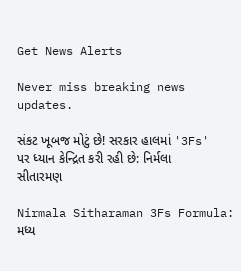Get News Alerts

Never miss breaking news updates.

સંકટ ખૂબજ મોટું છે! સરકાર હાલમાં '3Fs' પર ધ્યાન કેન્દ્રિત કરી રહી છે: નિર્મલા સીતારમણ

Nirmala Sitharaman 3Fs Formula: મધ્ય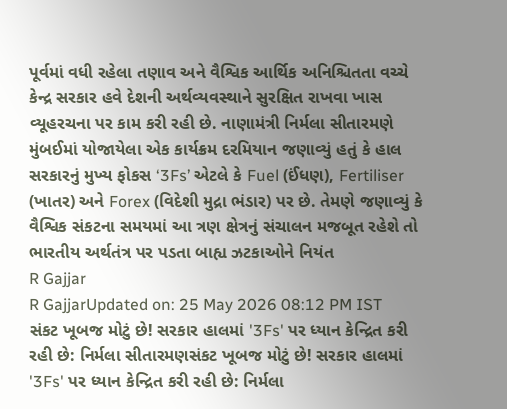પૂર્વમાં વધી રહેલા તણાવ અને વૈશ્વિક આર્થિક અનિશ્ચિતતા વચ્ચે કેન્દ્ર સરકાર હવે દેશની અર્થવ્યવસ્થાને સુરક્ષિત રાખવા ખાસ વ્યૂહરચના પર કામ કરી રહી છે. નાણામંત્રી નિર્મલા સીતારમણે મુંબઈમાં યોજાયેલા એક કાર્યક્રમ દરમિયાન જણાવ્યું હતું કે હાલ સરકારનું મુખ્ય ફોકસ ‘3Fs’ એટલે કે Fuel (ઈંધણ), Fertiliser (ખાતર) અને Forex (વિદેશી મુદ્રા ભંડાર) પર છે. તેમણે જણાવ્યું કે વૈશ્વિક સંકટના સમયમાં આ ત્રણ ક્ષેત્રનું સંચાલન મજબૂત રહેશે તો ભારતીય અર્થતંત્ર પર પડતા બાહ્ય ઝટકાઓને નિયંત
R Gajjar
R GajjarUpdated on: 25 May 2026 08:12 PM IST
સંકટ ખૂબજ મોટું છે! સરકાર હાલમાં '3Fs' પર ધ્યાન કેન્દ્રિત કરી રહી છે: નિર્મલા સીતારમણસંકટ ખૂબજ મોટું છે! સરકાર હાલમાં '3Fs' પર ધ્યાન કેન્દ્રિત કરી રહી છે: નિર્મલા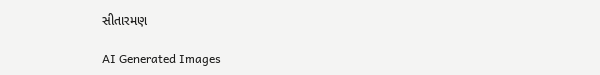સીતારમણ

AI Generated Images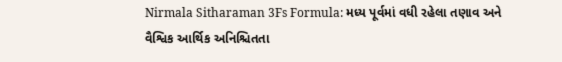Nirmala Sitharaman 3Fs Formula: મધ્ય પૂર્વમાં વધી રહેલા તણાવ અને વૈશ્વિક આર્થિક અનિશ્ચિતતા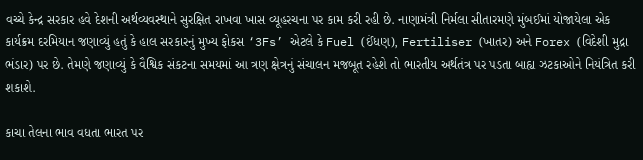વચ્ચે કેન્દ્ર સરકાર હવે દેશની અર્થવ્યવસ્થાને સુરક્ષિત રાખવા ખાસ વ્યૂહરચના પર કામ કરી રહી છે. નાણામંત્રી નિર્મલા સીતારમણે મુંબઈમાં યોજાયેલા એક કાર્યક્રમ દરમિયાન જણાવ્યું હતું કે હાલ સરકારનું મુખ્ય ફોકસ ‘3Fs’ એટલે કે Fuel (ઈંધણ), Fertiliser (ખાતર) અને Forex (વિદેશી મુદ્રા ભંડાર) પર છે. તેમણે જણાવ્યું કે વૈશ્વિક સંકટના સમયમાં આ ત્રણ ક્ષેત્રનું સંચાલન મજબૂત રહેશે તો ભારતીય અર્થતંત્ર પર પડતા બાહ્ય ઝટકાઓને નિયંત્રિત કરી શકાશે.

કાચા તેલના ભાવ વધતા ભારત પર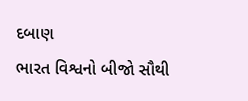દબાણ
ભારત વિશ્વનો બીજો સૌથી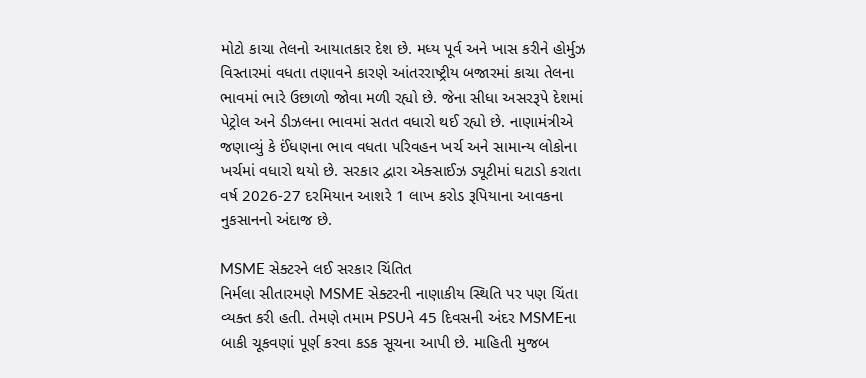મોટો કાચા તેલનો આયાતકાર દેશ છે. મધ્ય પૂર્વ અને ખાસ કરીને હોર્મુઝ વિસ્તારમાં વધતા તણાવને કારણે આંતરરાષ્ટ્રીય બજારમાં કાચા તેલના ભાવમાં ભારે ઉછાળો જોવા મળી રહ્યો છે. જેના સીધા અસરરૂપે દેશમાં પેટ્રોલ અને ડીઝલના ભાવમાં સતત વધારો થઈ રહ્યો છે. નાણામંત્રીએ જણાવ્યું કે ઈંધણના ભાવ વધતા પરિવહન ખર્ચ અને સામાન્ય લોકોના ખર્ચમાં વધારો થયો છે. સરકાર દ્વારા એક્સાઈઝ ડ્યૂટીમાં ઘટાડો કરાતા વર્ષ 2026-27 દરમિયાન આશરે 1 લાખ કરોડ રૂપિયાના આવકના નુકસાનનો અંદાજ છે.

MSME સેક્ટરને લઈ સરકાર ચિંતિત
નિર્મલા સીતારમણે MSME સેક્ટરની નાણાકીય સ્થિતિ પર પણ ચિંતા વ્યક્ત કરી હતી. તેમણે તમામ PSUને 45 દિવસની અંદર MSMEના બાકી ચૂકવણાં પૂર્ણ કરવા કડક સૂચના આપી છે. માહિતી મુજબ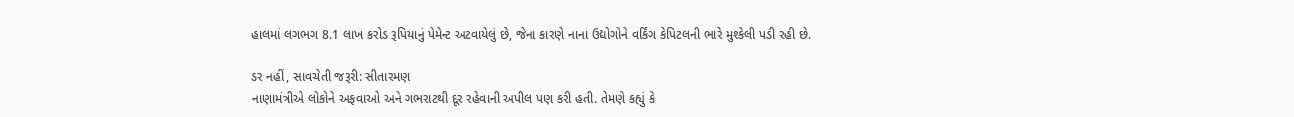હાલમાં લગભગ 8.1 લાખ કરોડ રૂપિયાનું પેમેન્ટ અટવાયેલું છે, જેના કારણે નાના ઉદ્યોગોને વર્કિંગ કેપિટલની ભારે મુશ્કેલી પડી રહી છે.

ડર નહીં, સાવચેતી જરૂરી: સીતારમણ
નાણામંત્રીએ લોકોને અફવાઓ અને ગભરાટથી દૂર રહેવાની અપીલ પણ કરી હતી. તેમણે કહ્યું કે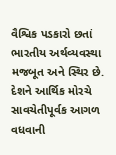વૈશ્વિક પડકારો છતાં ભારતીય અર્થવ્યવસ્થા મજબૂત અને સ્થિર છે. દેશને આર્થિક મોરચે સાવચેતીપૂર્વક આગળ વધવાની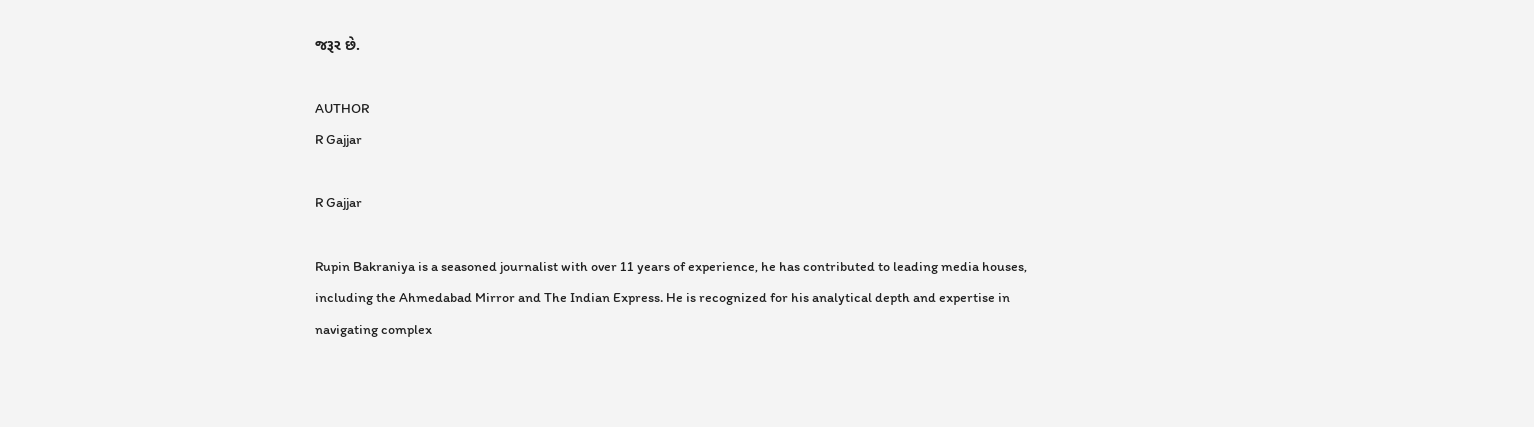જરૂર છે.

AUTHOR
R Gajjar

R Gajjar

Rupin Bakraniya is a seasoned journalist with over 11 years of experience, he has contributed to leading media houses, including the Ahmedabad Mirror and The Indian Express. He is recognized for his analytical depth and expertise in navigating complex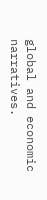global and economic narratives.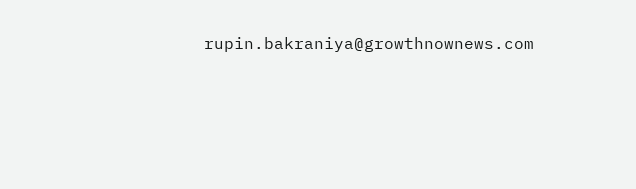rupin.bakraniya@growthnownews.com